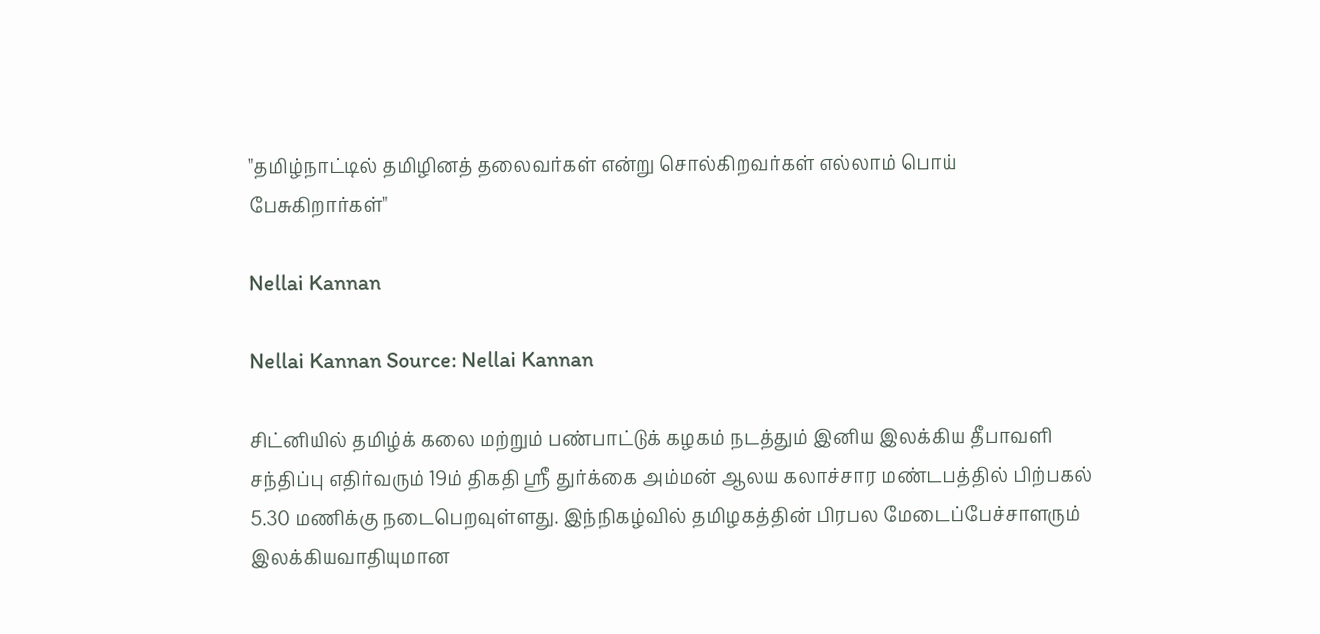"தமிழ்நாட்டில் தமிழினத் தலைவர்கள் என்று சொல்கிறவர்கள் எல்லாம் பொய் பேசுகிறார்கள்"

Nellai Kannan

Nellai Kannan Source: Nellai Kannan

சிட்னியில் தமிழ்க் கலை மற்றும் பண்பாட்டுக் கழகம் நடத்தும் இனிய இலக்கிய தீபாவளி சந்திப்பு எதிர்வரும் 19ம் திகதி ஸ்ரீ துர்க்கை அம்மன் ஆலய கலாச்சார மண்டபத்தில் பிற்பகல் 5.30 மணிக்கு நடைபெறவுள்ளது. இந்நிகழ்வில் தமிழகத்தின் பிரபல மேடைப்பேச்சாளரும் இலக்கியவாதியுமான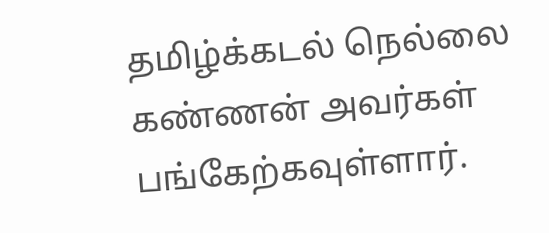தமிழ்க்கடல் நெல்லை கண்ணன் அவர்கள் பங்கேற்கவுள்ளார்.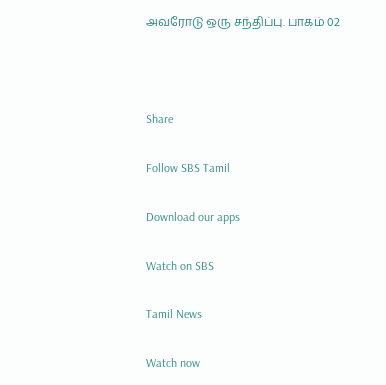அவரோடு ஒரு சந்திப்பு. பாகம் 02



Share

Follow SBS Tamil

Download our apps

Watch on SBS

Tamil News

Watch now